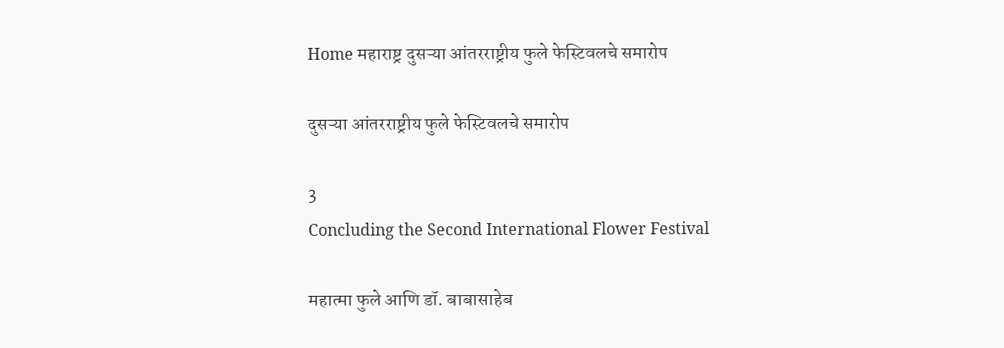Home महाराष्ट्र दुसऱ्या आंतरराष्ट्रीय फुले फेस्टिवलचे समारोप

दुसऱ्या आंतरराष्ट्रीय फुले फेस्टिवलचे समारोप

3
Concluding the Second International Flower Festival

महात्मा फुले आणि डॉ. बाबासाहेब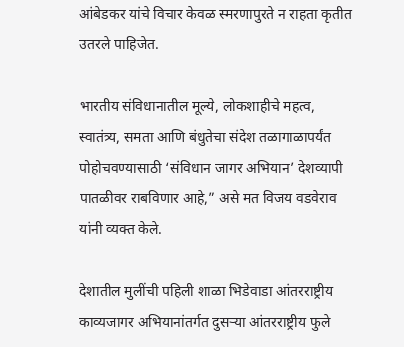आंबेडकर यांचे विचार केवळ स्मरणापुरते न राहता कृतीत उतरले पाहिजेत.

भारतीय संविधानातील मूल्ये, लोकशाहीचे महत्व, स्वातंत्र्य, समता आणि बंधुतेचा संदेश तळागाळापर्यंत पोहोचवण्यासाठी ‘संविधान जागर अभियान’ देशव्यापी पातळीवर राबविणार आहे,” असे मत विजय वडवेराव यांनी व्यक्त केले.

देशातील मुलींची पहिली शाळा भिडेवाडा आंतरराष्ट्रीय काव्यजागर अभियानांतर्गत दुसऱ्या आंतरराष्ट्रीय फुले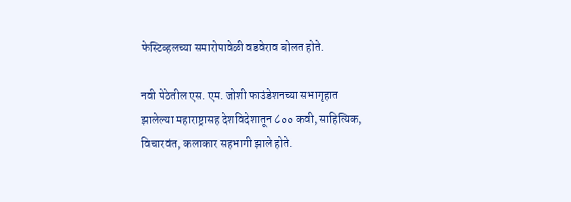फेस्टिव्हलच्या समारोपावेळी वडवेराव बोलत होते.

नवी पेठेतील एस. एम. जोशी फाउंडेशनच्या सभागृहात झालेल्या महाराष्ट्रासह देशविदेशातून ८०० कवी, साहित्यिक, विचारवंत, कलाकार सहभागी झाले होते.